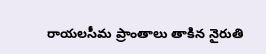రాయలసీమ ప్రాంతాలు తాకిన నైరుతి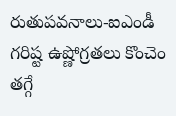రుతుపవనాలు-ఐఎండీ
గరిష్ట ఉష్ణోగ్రతలు కొంచెం తగ్గే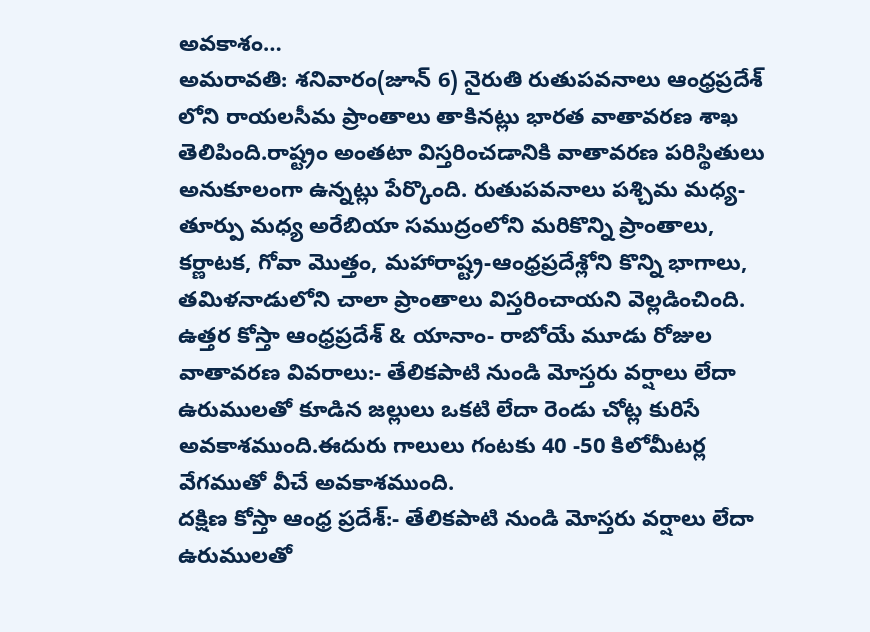అవకాశం…
అమరావతి: శనివారం(జూన్ 6) నైరుతి రుతుపవనాలు ఆంధ్రప్రదేశ్ లోని రాయలసీమ ప్రాంతాలు తాకినట్లు భారత వాతావరణ శాఖ తెలిపింది.రాష్ట్రం అంతటా విస్తరించడానికి వాతావరణ పరిస్థితులు అనుకూలంగా ఉన్నట్లు పేర్కొంది. రుతుపవనాలు పశ్చిమ మధ్య-తూర్పు మధ్య అరేబియా సముద్రంలోని మరికొన్ని ప్రాంతాలు, కర్ణాటక, గోవా మొత్తం, మహారాష్ట్ర-ఆంధ్రప్రదేశ్లోని కొన్ని భాగాలు, తమిళనాడులోని చాలా ప్రాంతాలు విస్తరించాయని వెల్లడించింది.
ఉత్తర కోస్తా ఆంధ్రప్రదేశ్ & యానాం- రాబోయే మూడు రోజుల వాతావరణ వివరాలు:- తేలికపాటి నుండి మోస్తరు వర్షాలు లేదా ఉరుములతో కూడిన జల్లులు ఒకటి లేదా రెండు చోట్ల కురిసే అవకాశముంది.ఈదురు గాలులు గంటకు 40 -50 కిలోమీటర్ల వేగముతో వీచే అవకాశముంది.
దక్షిణ కోస్తా ఆంధ్ర ప్రదేశ్:- తేలికపాటి నుండి మోస్తరు వర్షాలు లేదా ఉరుములతో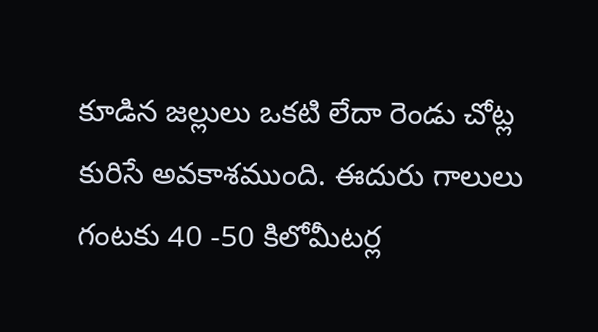కూడిన జల్లులు ఒకటి లేదా రెండు చోట్ల కురిసే అవకాశముంది. ఈదురు గాలులు గంటకు 40 -50 కిలోమీటర్ల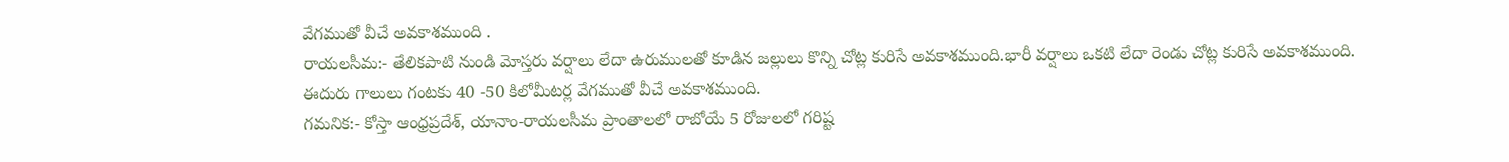వేగముతో వీచే అవకాశముంది .
రాయలసీమ:- తేలికపాటి నుండి మోస్తరు వర్షాలు లేదా ఉరుములతో కూడిన జల్లులు కొన్ని చోట్ల కురిసే అవకాశముంది.భారీ వర్షాలు ఒకటి లేదా రెండు చోట్ల కురిసే అవకాశముంది. ఈదురు గాలులు గంటకు 40 -50 కిలోమీటర్ల వేగముతో వీచే అవకాశముంది.
గమనిక:- కోస్తా ఆంధ్రప్రదేశ్, యానాం-రాయలసీమ ప్రాంతాలలో రాబోయే 5 రోజులలో గరిష్ట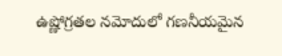ఉష్ణోగ్రతల నమోదులో గణనీయమైన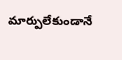మార్పులేకుండానే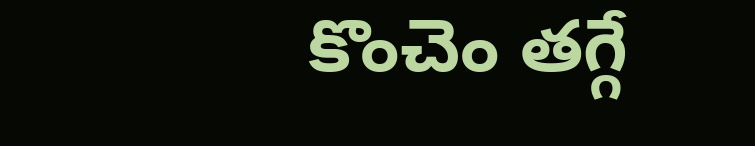కొంచెం తగ్గే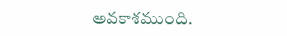అవకాశముంది.